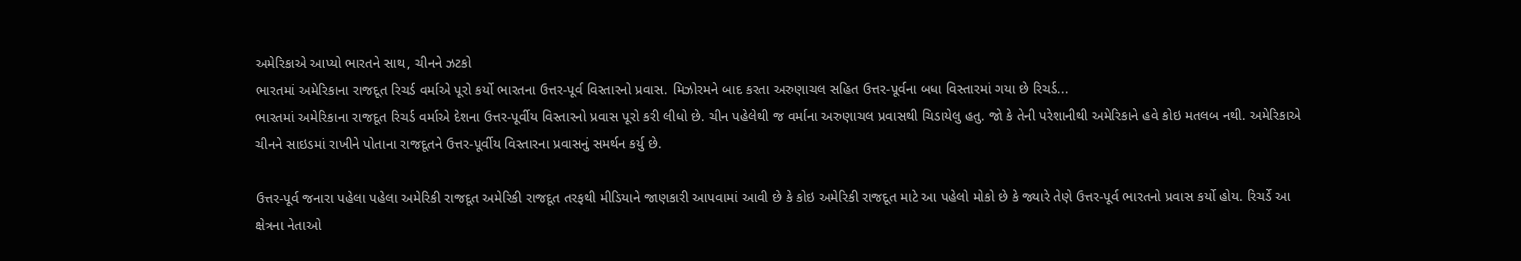અમેરિકાએ આપ્યો ભારતને સાથ, ચીનને ઝટકો
ભારતમાં અમેરિકાના રાજદૂત રિચર્ડ વર્માએ પૂરો કર્યો ભારતના ઉત્તર-પૂર્વ વિસ્તારનો પ્રવાસ. મિઝોરમને બાદ કરતા અરુણાચલ સહિત ઉત્તર-પૂર્વના બધા વિસ્તારમાં ગયા છે રિચર્ડ...
ભારતમાં અમેરિકાના રાજદૂત રિચર્ડ વર્માએ દેશના ઉત્તર-પૂર્વીય વિસ્તારનો પ્રવાસ પૂરો કરી લીધો છે. ચીન પહેલેથી જ વર્માના અરુણાચલ પ્રવાસથી ચિડાયેલુ હતુ. જો કે તેની પરેશાનીથી અમેરિકાને હવે કોઇ મતલબ નથી. અમેરિકાએ ચીનને સાઇડમાં રાખીને પોતાના રાજદૂતને ઉત્તર-પૂર્વીય વિસ્તારના પ્રવાસનું સમર્થન કર્યુ છે.

ઉત્તર-પૂર્વ જનારા પહેલા પહેલા અમેરિકી રાજદૂત અમેરિકી રાજદૂત તરફથી મીડિયાને જાણકારી આપવામાં આવી છે કે કોઇ અમેરિકી રાજદૂત માટે આ પહેલો મોકો છે કે જ્યારે તેણે ઉત્તર-પૂર્વ ભારતનો પ્રવાસ કર્યો હોય. રિચર્ડે આ ક્ષેત્રના નેતાઓ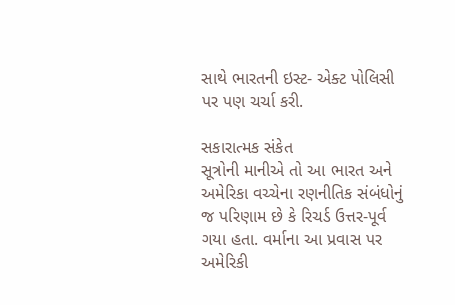સાથે ભારતની ઇસ્ટ- એક્ટ પોલિસી પર પણ ચર્ચા કરી.

સકારાત્મક સંકેત
સૂત્રોની માનીએ તો આ ભારત અને અમેરિકા વચ્ચેના રણનીતિક સંબંધોનું જ પરિણામ છે કે રિચર્ડ ઉત્તર-પૂર્વ ગયા હતા. વર્માના આ પ્રવાસ પર અમેરિકી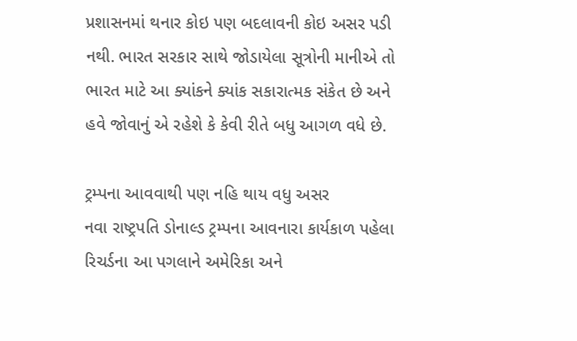પ્રશાસનમાં થનાર કોઇ પણ બદલાવની કોઇ અસર પડી નથી. ભારત સરકાર સાથે જોડાયેલા સૂત્રોની માનીએ તો ભારત માટે આ ક્યાંકને ક્યાંક સકારાત્મક સંકેત છે અને હવે જોવાનું એ રહેશે કે કેવી રીતે બધુ આગળ વધે છે.

ટ્રમ્પના આવવાથી પણ નહિ થાય વધુ અસર
નવા રાષ્ટ્રપતિ ડોનાલ્ડ ટ્રમ્પના આવનારા કાર્યકાળ પહેલા રિચર્ડના આ પગલાને અમેરિકા અને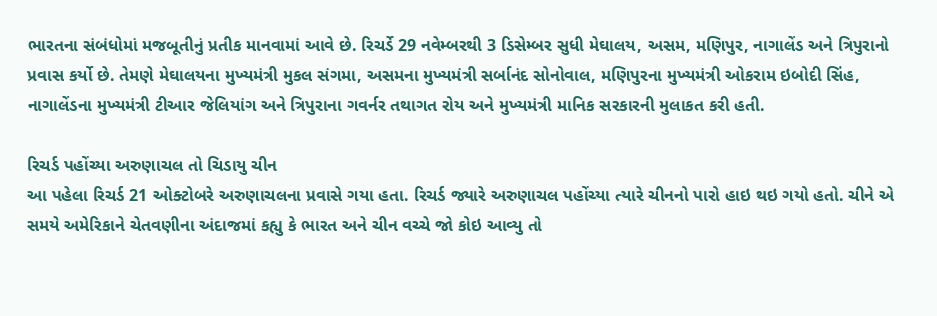ભારતના સંબંધોમાં મજબૂતીનું પ્રતીક માનવામાં આવે છે. રિચર્ડે 29 નવેમ્બરથી 3 ડિસેમ્બર સુધી મેઘાલય, અસમ, મણિપુર, નાગાલેંડ અને ત્રિપુરાનો પ્રવાસ કર્યો છે. તેમણે મેઘાલયના મુખ્યમંત્રી મુકલ સંગમા, અસમના મુખ્યમંત્રી સર્બાનંદ સોનોવાલ, મણિપુરના મુખ્યમંત્રી ઓકરામ ઇબોદી સિંહ, નાગાલેંડના મુખ્યમંત્રી ટીઆર જેલિયાંગ અને ત્રિપુરાના ગવર્નર તથાગત રોય અને મુખ્યમંત્રી માનિક સરકારની મુલાકત કરી હતી.

રિચર્ડ પહોંચ્યા અરુણાચલ તો ચિડાયુ ચીન
આ પહેલા રિચર્ડ 21 ઓક્ટોબરે અરુણાચલના પ્રવાસે ગયા હતા. રિચર્ડ જ્યારે અરુણાચલ પહોંચ્યા ત્યારે ચીનનો પારો હાઇ થઇ ગયો હતો. ચીને એ સમયે અમેરિકાને ચેતવણીના અંદાજમાં કહ્યુ કે ભારત અને ચીન વચ્ચે જો કોઇ આવ્યુ તો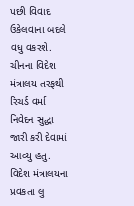પછી વિવાદ ઉકેલવાના બદલે વધુ વકરશે. ચીનના વિદેશ મંત્રાલય તરફથી રિચર્ડ વર્મા નિવેદન સુદ્ધા જારી કરી દેવામાં આવ્યુ હતુ. વિદેશ મંત્રાલયના પ્રવકતા લુ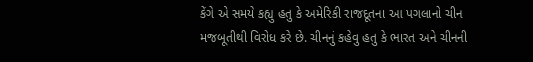કેંગે એ સમયે કહ્યુ હતુ કે અમેરિકી રાજદૂતના આ પગલાનો ચીન મજબૂતીથી વિરોધ કરે છે. ચીનનું કહેવુ હતુ કે ભારત અને ચીનની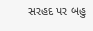સરહદ પર બહુ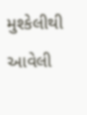મુશ્કેલીથી આવેલી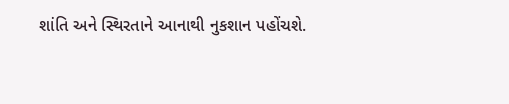શાંતિ અને સ્થિરતાને આનાથી નુકશાન પહોંચશે.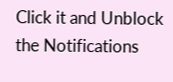Click it and Unblock the Notifications